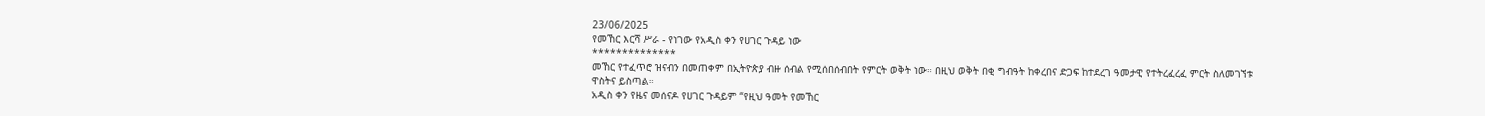23/06/2025
የመኸር እርሻ ሥራ - የነገው የአዲስ ቀን የሀገር ጉዳይ ነው
**************
መኸር የተፈጥሮ ዝናብን በመጠቀም በኢትዮጵያ ብዙ ሰብል የሚሰበሰብበት የምርት ወቅት ነው። በዚህ ወቅት በቂ ግብዓት ከቀረበና ድጋፍ ከተደረገ ዓመታዊ የተትረፈረፈ ምርት ስለመገኘቱ ዋስትና ይስጣል።
አዲስ ቀን የዜና መሰናዶ የሀገር ጉዳይም “የዚህ ዓመት የመኸር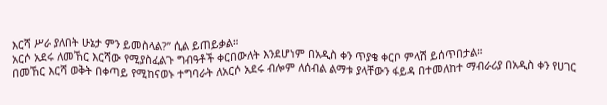እርሻ ሥራ ያለበት ሁኔታ ምን ይመስላል?” ሲል ይጠይቃል።
አርሶ አደሩ ለመኸር እርሻው የሚያስፈልጉ ግብዓቶች ቀርበውለት እንደሆነም በአዲስ ቀን ጥያቄ ቀርቦ ምላሽ ይሰጥበታል።
በመኸር እርሻ ወቅት በቀጣይ የሚከናወኑ ተግባራት ለአርሶ አደሩ ብሎም ለሰብል ልማቱ ያላቸውን ፋይዳ በተመለከተ ማብራሪያ በአዲስ ቀን የሀገር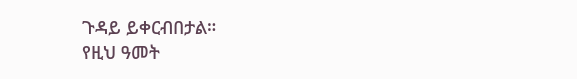ጉዳይ ይቀርብበታል።
የዚህ ዓመት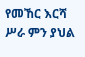የመኸር እርሻ ሥራ ምን ያህል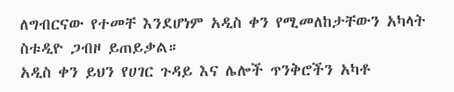ለግብርናው የተመቸ እንደሆነም አዲስ ቀን የሚመለከታቸውን አካላት ስቱዲዮ ጋብዞ ይጠይቃል።
አዲስ ቀን ይህን የሀገር ጉዳይ እና ሌሎች ጥንቅሮችን አካቶ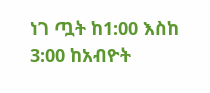ነገ ጧት ከ1:00 እስከ 3:00 ከአብዮት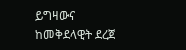ይግዛውና ከመቅደላዊት ደረጀ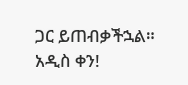ጋር ይጠብቃችኋል።
አዲስ ቀን!